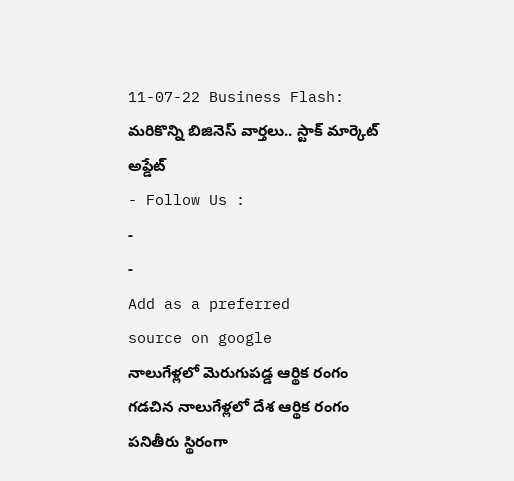11-07-22 Business Flash: మరికొన్ని బిజినెస్ వార్తలు.. స్టాక్ మార్కెట్ అప్డేట్
- Follow Us :
-
-
Add as a preferred
source on google
నాలుగేళ్లలో మెరుగుపడ్డ ఆర్థిక రంగం
గడచిన నాలుగేళ్లలో దేశ ఆర్థిక రంగం పనితీరు స్థిరంగా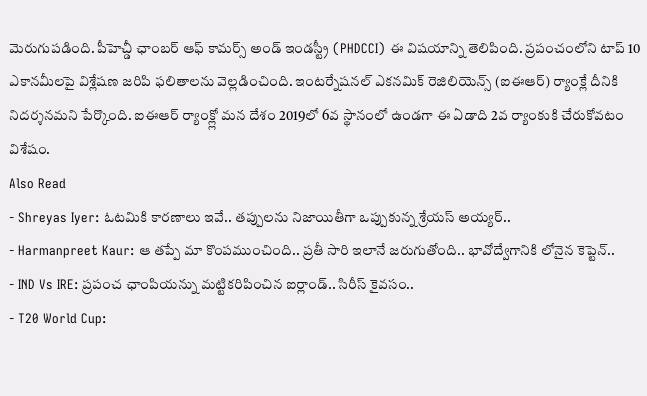మెరుగుపడింది. పీహెచ్డీ ఛాంబర్ ఆఫ్ కామర్స్ అండ్ ఇండస్ట్రీ (PHDCCI) ఈ విషయాన్ని తెలిపింది. ప్రపంచంలోని టాప్ 10 ఎకానమీలపై విశ్లేషణ జరిపి ఫలితాలను వెల్లడించింది. ఇంటర్నేషనల్ ఎకనమిక్ రెజిలియెన్స్ (ఐఈఆర్) ర్యాంక్లే దీనికి నిదర్శనమని పేర్కొంది. ఐఈఆర్ ర్యాంక్ల్లో మన దేశం 2019లో 6వ స్థానంలో ఉండగా ఈ ఏడాది 2వ ర్యాంకుకి చేరుకోవటం విశేషం.
Also Read
- Shreyas Iyer: ఓటమికి కారణాలు ఇవే.. తప్పులను నిజాయితీగా ఒప్పుకున్న శ్రేయస్ అయ్యర్..
- Harmanpreet Kaur: ఆ తప్పే మా కొంపముంచింది.. ప్రతీ సారి ఇలానే జరుగుతోంది.. భావోద్వేగానికి లోనైన కెప్టెన్..
- IND Vs IRE: ప్రపంచ ఛాంపియన్ను మట్టికరిపించిన ఐర్లాండ్.. సిరీస్ కైవసం..
- T20 World Cup: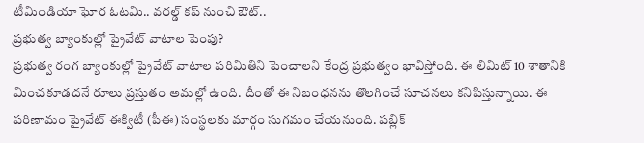టీమిండియా ఘోర ఓటమి.. వరల్డ్ కప్ నుంచి ఔట్..
ప్రభుత్వ బ్యాంకుల్లో ప్రైవేట్ వాటాల పెంపు?
ప్రభుత్వ రంగ బ్యాంకుల్లో ప్రైవేట్ వాటాల పరిమితిని పెంచాలని కేంద్ర ప్రభుత్వం భావిస్తోంది. ఈ లిమిట్ 10 శాతానికి మించకూడదనే రూలు ప్రస్తుతం అమల్లో ఉంది. దీంతో ఈ నిబంధనను తొలగించే సూచనలు కనిపిస్తున్నాయి. ఈ పరిణామం ప్రైవేట్ ఈక్విటీ (పీఈ) సంస్థలకు మార్గం సుగమం చేయనుంది. పబ్లిక్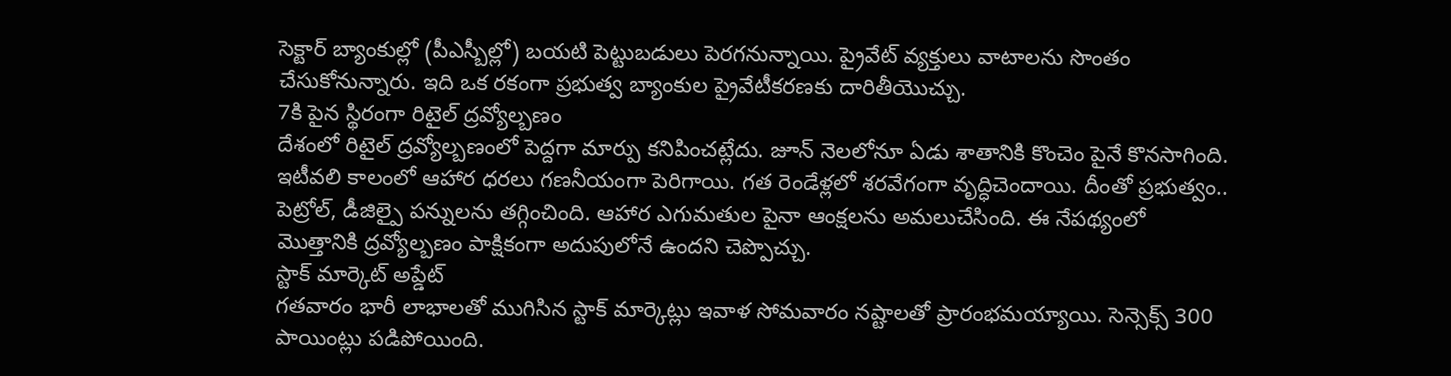సెక్టార్ బ్యాంకుల్లో (పీఎస్బీల్లో) బయటి పెట్టుబడులు పెరగనున్నాయి. ప్రైవేట్ వ్యక్తులు వాటాలను సొంతం చేసుకోనున్నారు. ఇది ఒక రకంగా ప్రభుత్వ బ్యాంకుల ప్రైవేటీకరణకు దారితీయొచ్చు.
7కి పైన స్థిరంగా రిటైల్ ద్రవ్యోల్బణం
దేశంలో రిటైల్ ద్రవ్యోల్బణంలో పెద్దగా మార్పు కనిపించట్లేదు. జూన్ నెలలోనూ ఏడు శాతానికి కొంచెం పైనే కొనసాగింది. ఇటీవలి కాలంలో ఆహార ధరలు గణనీయంగా పెరిగాయి. గత రెండేళ్లలో శరవేగంగా వృద్ధిచెందాయి. దీంతో ప్రభుత్వం.. పెట్రోల్, డీజిల్పై పన్నులను తగ్గించింది. ఆహార ఎగుమతుల పైనా ఆంక్షలను అమలుచేసింది. ఈ నేపథ్యంలో మొత్తానికి ద్రవ్యోల్బణం పాక్షికంగా అదుపులోనే ఉందని చెప్పొచ్చు.
స్టాక్ మార్కెట్ అప్డేట్
గతవారం భారీ లాభాలతో ముగిసిన స్టాక్ మార్కెట్లు ఇవాళ సోమవారం నష్టాలతో ప్రారంభమయ్యాయి. సెన్సెక్స్ 300 పాయింట్లు పడిపోయింది.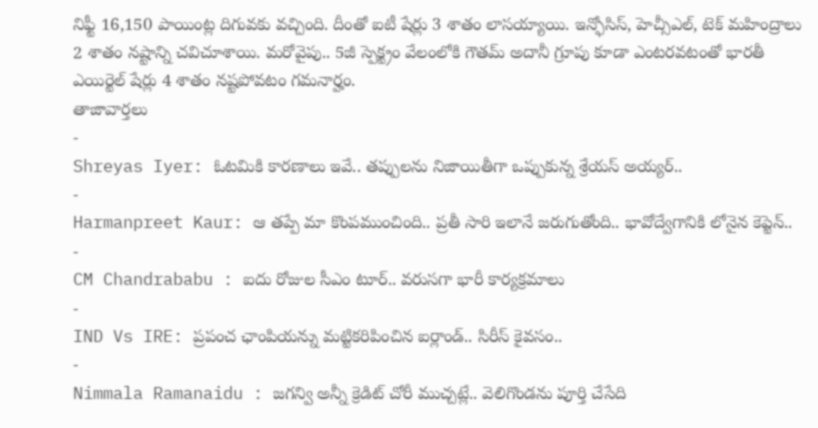నిఫ్టీ 16,150 పాయింట్ల దిగువకు వచ్చింది. దీంతో ఐటీ షేర్లు 3 శాతం లాసయ్యాయి. ఇన్ఫోసిస్, హెచ్సీఎల్, టెక్ మహింద్రాలు 2 శాతం నష్టాన్ని చవిచూశాయి. మరోవైపు.. 5జీ స్పెక్ట్రం వేలంలోకి గౌతమ్ అదానీ గ్రూపు కూడా ఎంటరవటంతో భారతీ ఎయిర్టెల్ షేర్లు 4 శాతం నష్టపోవటం గమనార్హం.
తాజావార్తలు
-
Shreyas Iyer: ఓటమికి కారణాలు ఇవే.. తప్పులను నిజాయితీగా ఒప్పుకున్న శ్రేయస్ అయ్యర్..
-
Harmanpreet Kaur: ఆ తప్పే మా కొంపముంచింది.. ప్రతీ సారి ఇలానే జరుగుతోంది.. భావోద్వేగానికి లోనైన కెప్టెన్..
-
CM Chandrababu : ఐదు రోజుల సీఎం టూర్.. వరుసగా భారీ కార్యక్రమాలు
-
IND Vs IRE: ప్రపంచ ఛాంపియన్ను మట్టికరిపించిన ఐర్లాండ్.. సిరీస్ కైవసం..
-
Nimmala Ramanaidu : జగన్వి అన్నీ క్రెడిట్ చోరీ ముచ్చట్లే.. వెలిగొండను పూర్తి చేసేది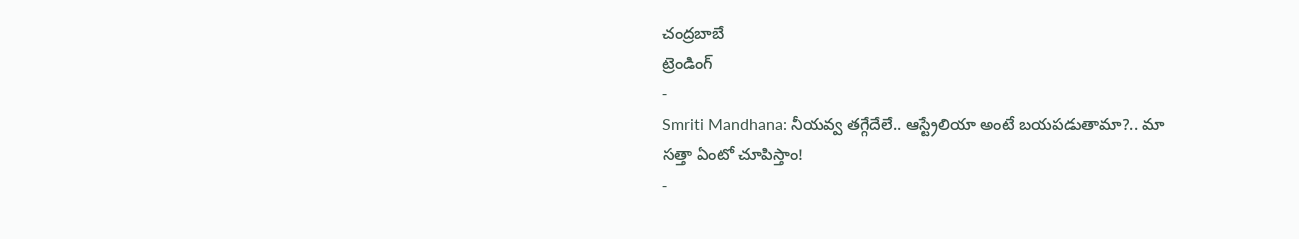చంద్రబాబే
ట్రెండింగ్
-
Smriti Mandhana: నీయవ్వ తగ్గేదేలే.. ఆస్ట్రేలియా అంటే బయపడుతామా?.. మా సత్తా ఏంటో చూపిస్తాం!
-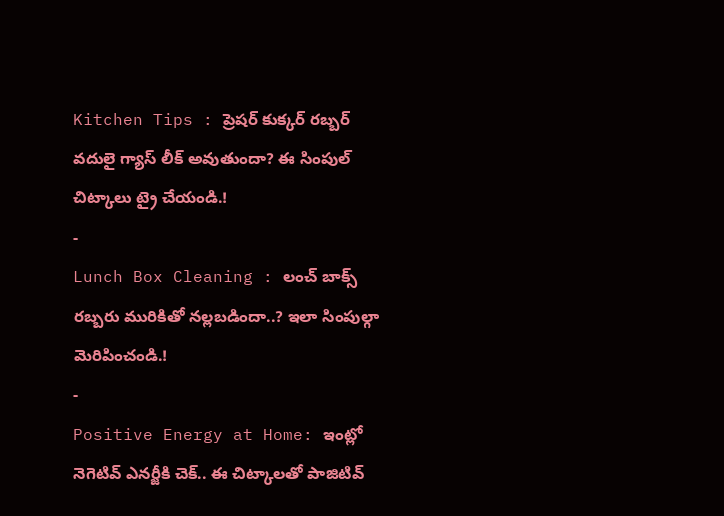Kitchen Tips : ప్రెషర్ కుక్కర్ రబ్బర్ వదులై గ్యాస్ లీక్ అవుతుందా? ఈ సింపుల్ చిట్కాలు ట్రై చేయండి.!
-
Lunch Box Cleaning : లంచ్ బాక్స్ రబ్బరు మురికితో నల్లబడిందా..? ఇలా సింపుల్గా మెరిపించండి.!
-
Positive Energy at Home: ఇంట్లో నెగెటివ్ ఎనర్జీకి చెక్.. ఈ చిట్కాలతో పాజిటివ్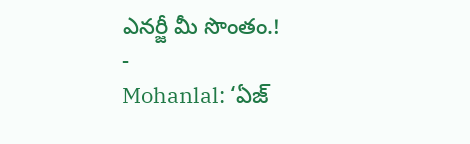ఎనర్జీ మీ సొంతం.!
-
Mohanlal: ‘ఏజ్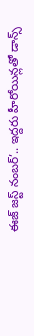ఈజ్ జస్ట్ నంబర్’.. ఇద్దరు హీరోయిన్లతో డాన్స్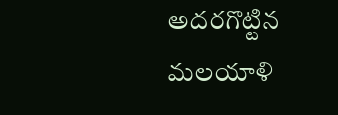అదరగొట్టిన మలయాళి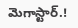మెగాస్టార్.!